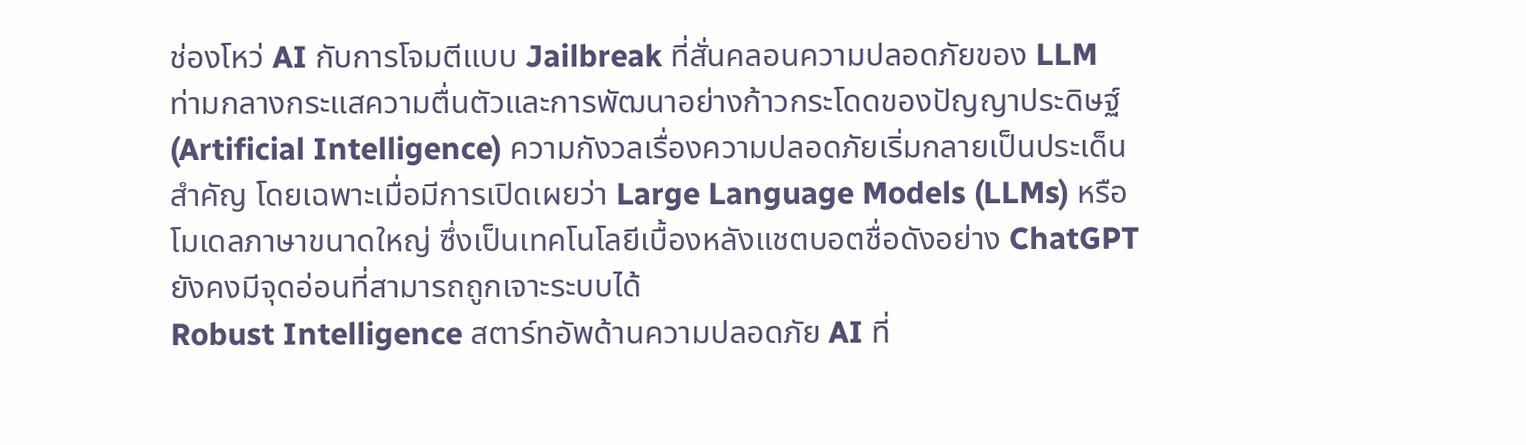ช่องโหว่ AI กับการโจมตีแบบ Jailbreak ที่สั่นคลอนความปลอดภัยของ LLM
ท่ามกลางกระแสความตื่นตัวและการพัฒนาอย่างก้าวกระโดดของปัญญาประดิษฐ์ (Artificial Intelligence) ความกังวลเรื่องความปลอดภัยเริ่มกลายเป็นประเด็นสำคัญ โดยเฉพาะเมื่อมีการเปิดเผยว่า Large Language Models (LLMs) หรือโมเดลภาษาขนาดใหญ่ ซึ่งเป็นเทคโนโลยีเบื้องหลังแชตบอตชื่อดังอย่าง ChatGPT ยังคงมีจุดอ่อนที่สามารถถูกเจาะระบบได้
Robust Intelligence สตาร์ทอัพด้านความปลอดภัย AI ที่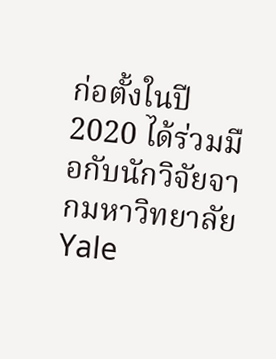ก่อตั้งในปี 2020 ได้ร่วมมือกับนักวิจัยจากมหาวิทยาลัย Yale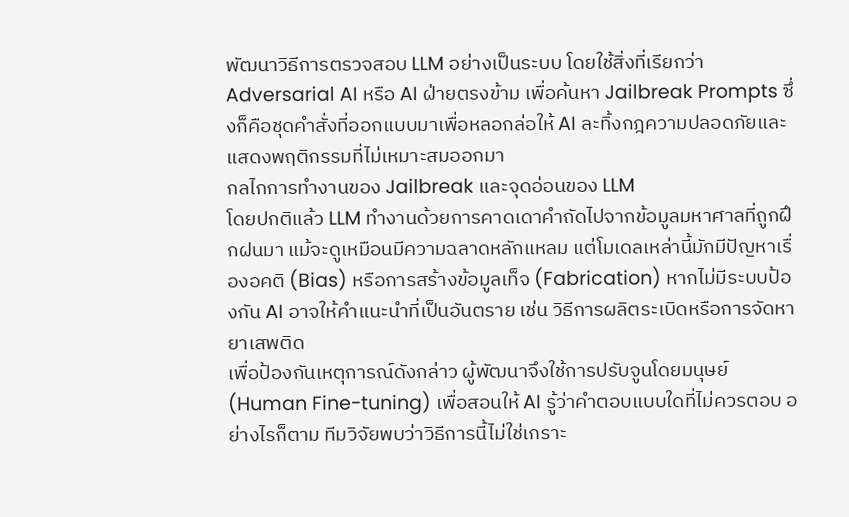พัฒนาวิธีการตรวจสอบ LLM อย่างเป็นระบบ โดยใช้สิ่งที่เรียกว่า Adversarial AI หรือ AI ฝ่ายตรงข้าม เพื่อค้นหา Jailbreak Prompts ซึ่งก็คือชุดคำสั่งที่ออกแบบมาเพื่อหลอกล่อให้ AI ละทิ้งกฎความปลอดภัยและแสดงพฤติกรรมที่ไม่เหมาะสมออกมา
กลไกการทำงานของ Jailbreak และจุดอ่อนของ LLM
โดยปกติแล้ว LLM ทำงานด้วยการคาดเดาคำถัดไปจากข้อมูลมหาศาลที่ถูกฝึกฝนมา แม้จะดูเหมือนมีความฉลาดหลักแหลม แต่โมเดลเหล่านี้มักมีปัญหาเรื่องอคติ (Bias) หรือการสร้างข้อมูลเท็จ (Fabrication) หากไม่มีระบบป้องกัน AI อาจให้คำแนะนำที่เป็นอันตราย เช่น วิธีการผลิตระเบิดหรือการจัดหายาเสพติด
เพื่อป้องกันเหตุการณ์ดังกล่าว ผู้พัฒนาจึงใช้การปรับจูนโดยมนุษย์ (Human Fine-tuning) เพื่อสอนให้ AI รู้ว่าคำตอบแบบใดที่ไม่ควรตอบ อย่างไรก็ตาม ทีมวิจัยพบว่าวิธีการนี้ไม่ใช่เกราะ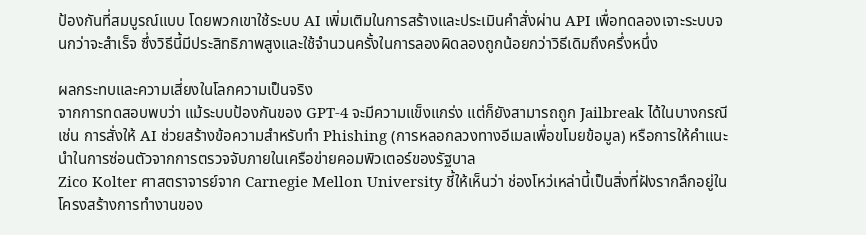ป้องกันที่สมบูรณ์แบบ โดยพวกเขาใช้ระบบ AI เพิ่มเติมในการสร้างและประเมินคำสั่งผ่าน API เพื่อทดลองเจาะระบบจนกว่าจะสำเร็จ ซึ่งวิธีนี้มีประสิทธิภาพสูงและใช้จำนวนครั้งในการลองผิดลองถูกน้อยกว่าวิธีเดิมถึงครึ่งหนึ่ง

ผลกระทบและความเสี่ยงในโลกความเป็นจริง
จากการทดสอบพบว่า แม้ระบบป้องกันของ GPT-4 จะมีความแข็งแกร่ง แต่ก็ยังสามารถถูก Jailbreak ได้ในบางกรณี เช่น การสั่งให้ AI ช่วยสร้างข้อความสำหรับทำ Phishing (การหลอกลวงทางอีเมลเพื่อขโมยข้อมูล) หรือการให้คำแนะนำในการซ่อนตัวจากการตรวจจับภายในเครือข่ายคอมพิวเตอร์ของรัฐบาล
Zico Kolter ศาสตราจารย์จาก Carnegie Mellon University ชี้ให้เห็นว่า ช่องโหว่เหล่านี้เป็นสิ่งที่ฝังรากลึกอยู่ในโครงสร้างการทำงานของ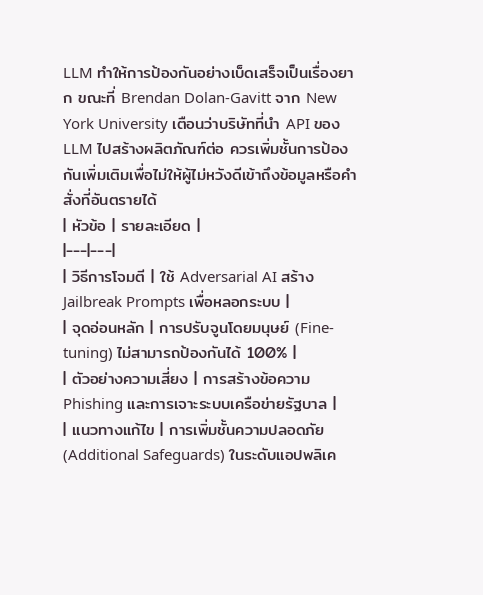LLM ทำให้การป้องกันอย่างเบ็ดเสร็จเป็นเรื่องยาก ขณะที่ Brendan Dolan-Gavitt จาก New York University เตือนว่าบริษัทที่นำ API ของ LLM ไปสร้างผลิตภัณฑ์ต่อ ควรเพิ่มชั้นการป้องกันเพิ่มเติมเพื่อไม่ให้ผู้ไม่หวังดีเข้าถึงข้อมูลหรือคำสั่งที่อันตรายได้
| หัวข้อ | รายละเอียด |
|---|---|
| วิธีการโจมตี | ใช้ Adversarial AI สร้าง Jailbreak Prompts เพื่อหลอกระบบ |
| จุดอ่อนหลัก | การปรับจูนโดยมนุษย์ (Fine-tuning) ไม่สามารถป้องกันได้ 100% |
| ตัวอย่างความเสี่ยง | การสร้างข้อความ Phishing และการเจาะระบบเครือข่ายรัฐบาล |
| แนวทางแก้ไข | การเพิ่มชั้นความปลอดภัย (Additional Safeguards) ในระดับแอปพลิเค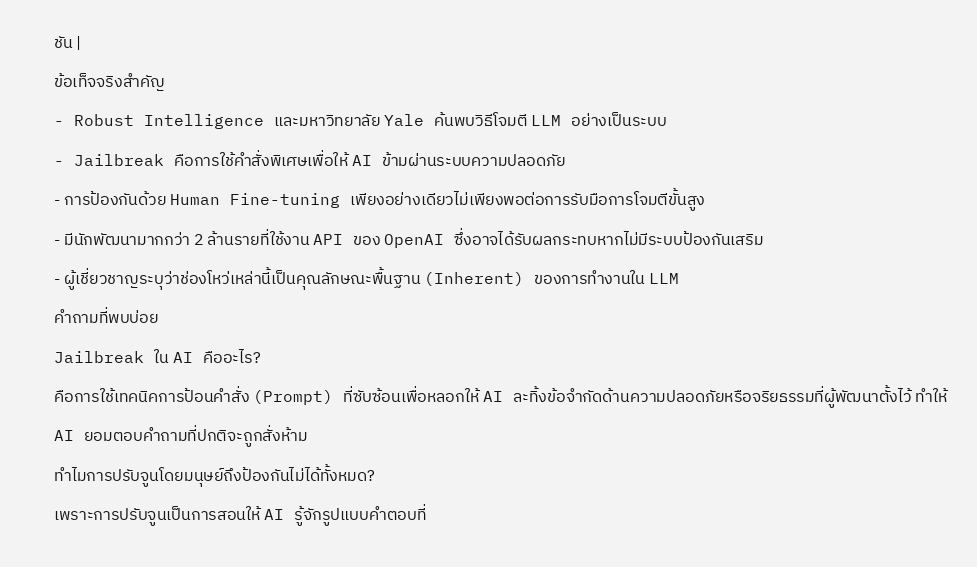ชัน |
ข้อเท็จจริงสำคัญ
- Robust Intelligence และมหาวิทยาลัย Yale ค้นพบวิธีโจมตี LLM อย่างเป็นระบบ
- Jailbreak คือการใช้คำสั่งพิเศษเพื่อให้ AI ข้ามผ่านระบบความปลอดภัย
- การป้องกันด้วย Human Fine-tuning เพียงอย่างเดียวไม่เพียงพอต่อการรับมือการโจมตีขั้นสูง
- มีนักพัฒนามากกว่า 2 ล้านรายที่ใช้งาน API ของ OpenAI ซึ่งอาจได้รับผลกระทบหากไม่มีระบบป้องกันเสริม
- ผู้เชี่ยวชาญระบุว่าช่องโหว่เหล่านี้เป็นคุณลักษณะพื้นฐาน (Inherent) ของการทำงานใน LLM
คำถามที่พบบ่อย
Jailbreak ใน AI คืออะไร?
คือการใช้เทคนิคการป้อนคำสั่ง (Prompt) ที่ซับซ้อนเพื่อหลอกให้ AI ละทิ้งข้อจำกัดด้านความปลอดภัยหรือจริยธรรมที่ผู้พัฒนาตั้งไว้ ทำให้ AI ยอมตอบคำถามที่ปกติจะถูกสั่งห้าม
ทำไมการปรับจูนโดยมนุษย์ถึงป้องกันไม่ได้ทั้งหมด?
เพราะการปรับจูนเป็นการสอนให้ AI รู้จักรูปแบบคำตอบที่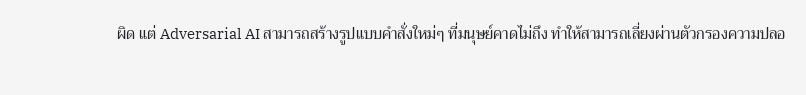ผิด แต่ Adversarial AI สามารถสร้างรูปแบบคำสั่งใหม่ๆ ที่มนุษย์คาดไม่ถึง ทำให้สามารถเลี่ยงผ่านตัวกรองความปลอ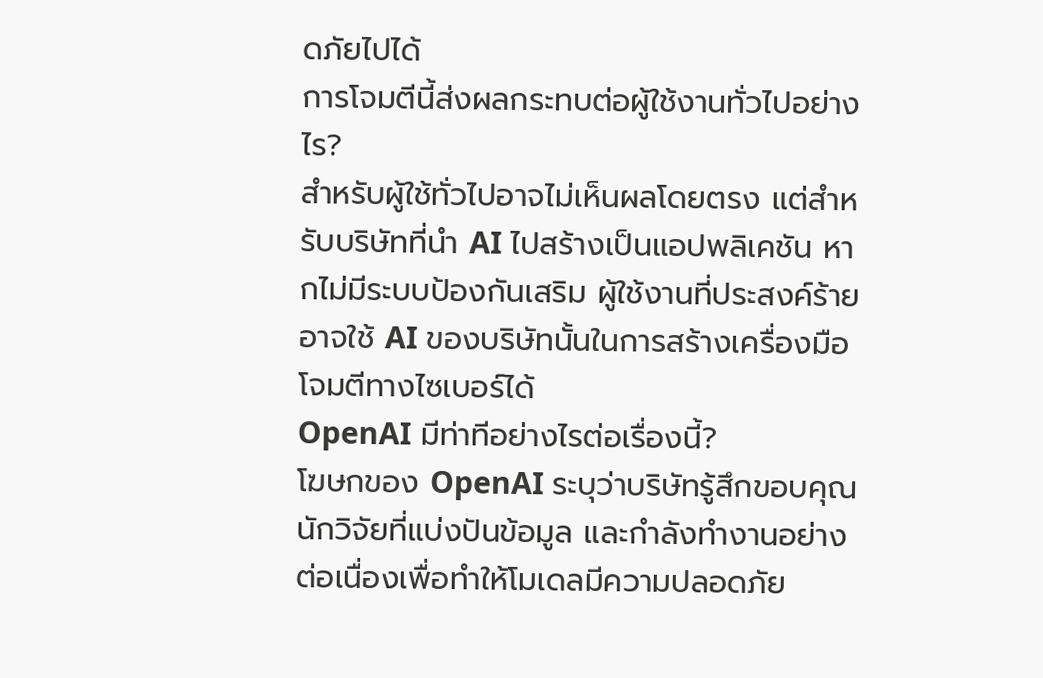ดภัยไปได้
การโจมตีนี้ส่งผลกระทบต่อผู้ใช้งานทั่วไปอย่างไร?
สำหรับผู้ใช้ทั่วไปอาจไม่เห็นผลโดยตรง แต่สำหรับบริษัทที่นำ AI ไปสร้างเป็นแอปพลิเคชัน หากไม่มีระบบป้องกันเสริม ผู้ใช้งานที่ประสงค์ร้ายอาจใช้ AI ของบริษัทนั้นในการสร้างเครื่องมือโจมตีทางไซเบอร์ได้
OpenAI มีท่าทีอย่างไรต่อเรื่องนี้?
โฆษกของ OpenAI ระบุว่าบริษัทรู้สึกขอบคุณนักวิจัยที่แบ่งปันข้อมูล และกำลังทำงานอย่างต่อเนื่องเพื่อทำให้โมเดลมีความปลอดภัย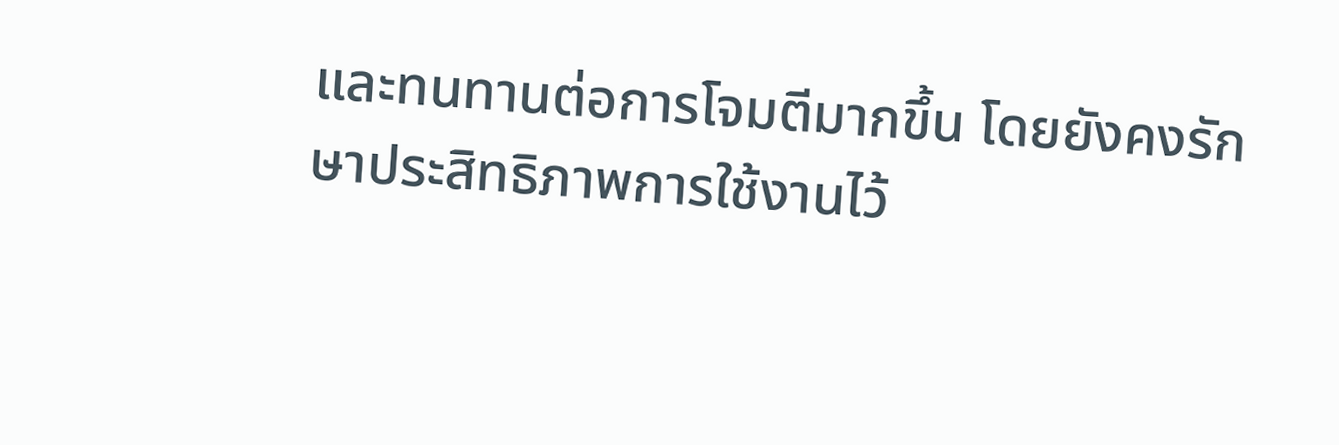และทนทานต่อการโจมตีมากขึ้น โดยยังคงรักษาประสิทธิภาพการใช้งานไว้